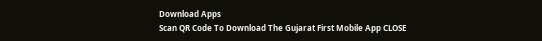Download Apps
Scan QR Code To Download The Gujarat First Mobile App CLOSE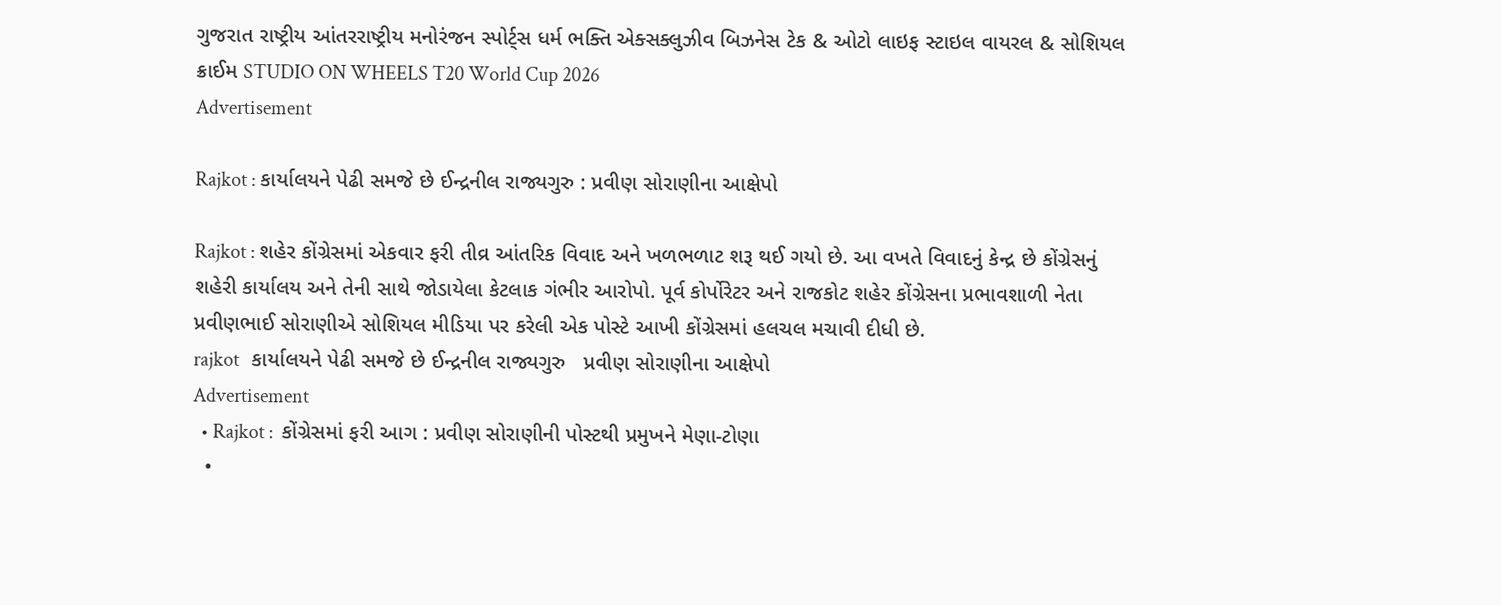ગુજરાત રાષ્ટ્રીય આંતરરાષ્ટ્રીય મનોરંજન સ્પોર્ટ્સ ધર્મ ભક્તિ એક્સક્લુઝીવ બિઝનેસ ટેક & ઓટો લાઇફ સ્ટાઇલ વાયરલ & સોશિયલ ક્રાઈમ STUDIO ON WHEELS T20 World Cup 2026
Advertisement

Rajkot : કાર્યાલયને પેઢી સમજે છે ઈન્દ્રનીલ રાજ્યગુરુ : પ્રવીણ સોરાણીના આક્ષેપો

Rajkot : શહેર કોંગ્રેસમાં એકવાર ફરી તીવ્ર આંતરિક વિવાદ અને ખળભળાટ શરૂ થઈ ગયો છે. આ વખતે વિવાદનું કેન્દ્ર છે કોંગ્રેસનું શહેરી કાર્યાલય અને તેની સાથે જોડાયેલા કેટલાક ગંભીર આરોપો. પૂર્વ કોર્પોરેટર અને રાજકોટ શહેર કોંગ્રેસના પ્રભાવશાળી નેતા પ્રવીણભાઈ સોરાણીએ સોશિયલ મીડિયા પર કરેલી એક પોસ્ટે આખી કોંગ્રેસમાં હલચલ મચાવી દીધી છે.
rajkot   કાર્યાલયને પેઢી સમજે છે ઈન્દ્રનીલ રાજ્યગુરુ   પ્રવીણ સોરાણીના આક્ષેપો
Advertisement
  • Rajkot :  કોંગ્રેસમાં ફરી આગ : પ્રવીણ સોરાણીની પોસ્ટથી પ્રમુખને મેણા-ટોણા
  •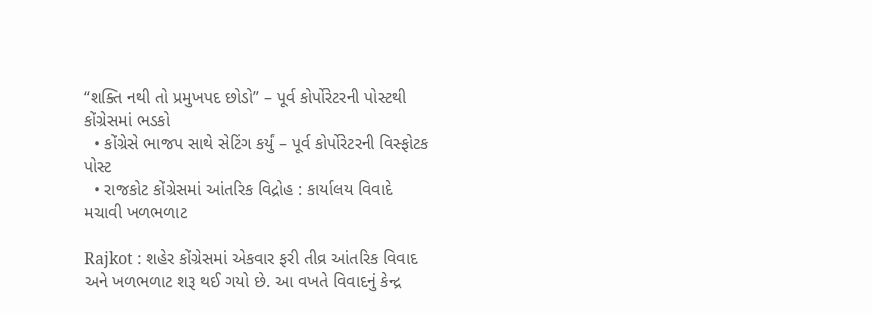“શક્તિ નથી તો પ્રમુખપદ છોડો” – પૂર્વ કોર્પોરેટરની પોસ્ટથી કોંગ્રેસમાં ભડકો
  • કોંગ્રેસે ભાજપ સાથે સેટિંગ કર્યું – પૂર્વ કોર્પોરેટરની વિસ્ફોટક પોસ્ટ
  • રાજકોટ કોંગ્રેસમાં આંતરિક વિદ્રોહ : કાર્યાલય વિવાદે મચાવી ખળભળાટ

Rajkot : શહેર કોંગ્રેસમાં એકવાર ફરી તીવ્ર આંતરિક વિવાદ અને ખળભળાટ શરૂ થઈ ગયો છે. આ વખતે વિવાદનું કેન્દ્ર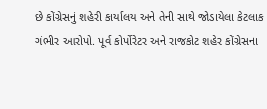છે કોંગ્રેસનું શહેરી કાર્યાલય અને તેની સાથે જોડાયેલા કેટલાક ગંભીર આરોપો. પૂર્વ કોર્પોરેટર અને રાજકોટ શહેર કોંગ્રેસના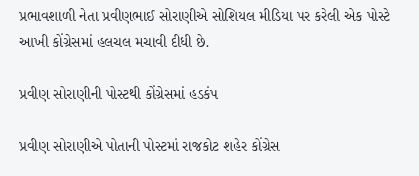પ્રભાવશાળી નેતા પ્રવીણભાઈ સોરાણીએ સોશિયલ મીડિયા પર કરેલી એક પોસ્ટે આખી કોંગ્રેસમાં હલચલ મચાવી દીધી છે.

પ્રવીણ સોરાણીની પોસ્ટથી કોંગ્રેસમાં હડકંપ

પ્રવીણ સોરાણીએ પોતાની પોસ્ટમાં રાજકોટ શહેર કોંગ્રેસ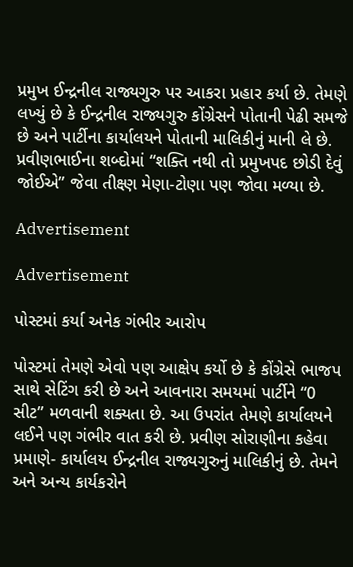પ્રમુખ ઈન્દ્રનીલ રાજ્યગુરુ પર આકરા પ્રહાર કર્યા છે. તેમણે લખ્યું છે કે ઈન્દ્રનીલ રાજ્યગુરુ કોંગ્રેસને પોતાની પેઢી સમજે છે અને પાર્ટીના કાર્યાલયને પોતાની માલિકીનું માની લે છે. પ્રવીણભાઈના શબ્દોમાં “શક્તિ નથી તો પ્રમુખપદ છોડી દેવું જોઈએ” જેવા તીક્ષ્ણ મેણા-ટોણા પણ જોવા મળ્યા છે.

Advertisement

Advertisement

પોસ્ટમાં કર્યા અનેક ગંભીર આરોપ

પોસ્ટમાં તેમણે એવો પણ આક્ષેપ કર્યો છે કે કોંગ્રેસે ભાજપ સાથે સેટિંગ કરી છે અને આવનારા સમયમાં પાર્ટીને “0 સીટ” મળવાની શક્યતા છે. આ ઉપરાંત તેમણે કાર્યાલયને લઈને પણ ગંભીર વાત કરી છે. પ્રવીણ સોરાણીના કહેવા પ્રમાણે- કાર્યાલય ઈન્દ્રનીલ રાજ્યગુરુનું માલિકીનું છે. તેમને અને અન્ય કાર્યકરોને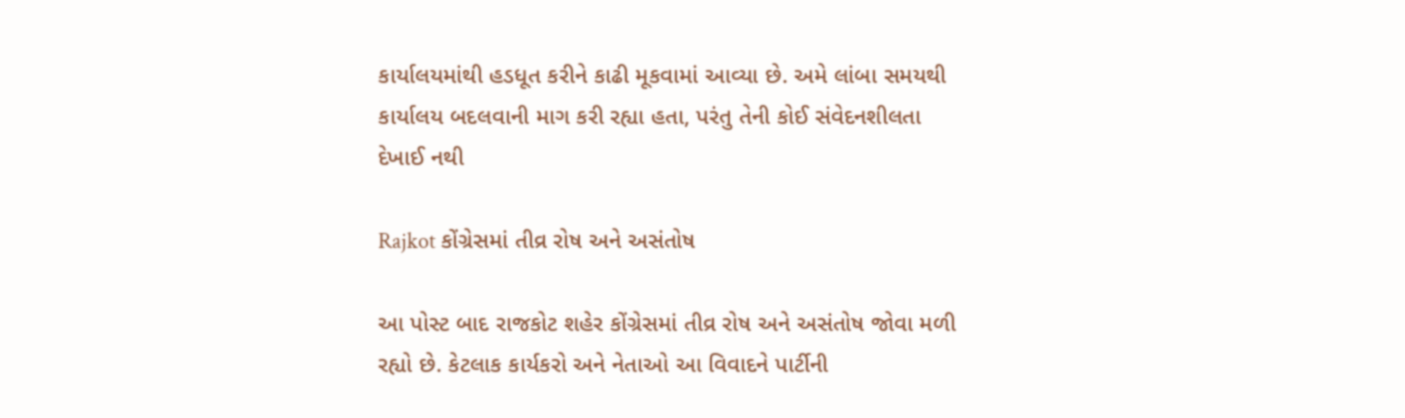કાર્યાલયમાંથી હડધૂત કરીને કાઢી મૂકવામાં આવ્યા છે. અમે લાંબા સમયથી કાર્યાલય બદલવાની માગ કરી રહ્યા હતા, પરંતુ તેની કોઈ સંવેદનશીલતા દેખાઈ નથી

Rajkot કોંગ્રેસમાં તીવ્ર રોષ અને અસંતોષ

આ પોસ્ટ બાદ રાજકોટ શહેર કોંગ્રેસમાં તીવ્ર રોષ અને અસંતોષ જોવા મળી રહ્યો છે. કેટલાક કાર્યકરો અને નેતાઓ આ વિવાદને પાર્ટીની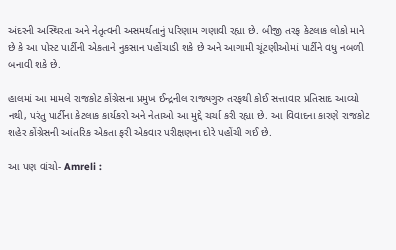અંદરની અસ્થિરતા અને નેતૃત્વની અસમર્થતાનું પરિણામ ગણાવી રહ્યા છે. બીજી તરફ કેટલાક લોકો માને છે કે આ પોસ્ટ પાર્ટીની એકતાને નુકસાન પહોંચાડી શકે છે અને આગામી ચૂંટણીઓમાં પાર્ટીને વધુ નબળી બનાવી શકે છે.

હાલમાં આ મામલે રાજકોટ કોંગ્રેસના પ્રમુખ ઈન્દ્રનીલ રાજ્યગુરુ તરફથી કોઈ સત્તાવાર પ્રતિસાદ આવ્યો નથી, પરંતુ પાર્ટીના કેટલાક કાર્યકરો અને નેતાઓ આ મુદ્દે ચર્ચા કરી રહ્યા છે. આ વિવાદના કારણે રાજકોટ શહેર કોંગ્રેસની આંતરિક એકતા ફરી એકવાર પરીક્ષણના દોરે પહોંચી ગઈ છે.

આ પણ વાંચો- Amreli :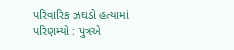પરિવારિક ઝઘડો હત્યામાં પરિણમ્યો : પુત્રએ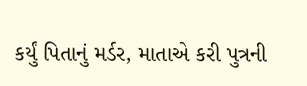કર્યું પિતાનું મર્ડર, માતાએ કરી પુત્રની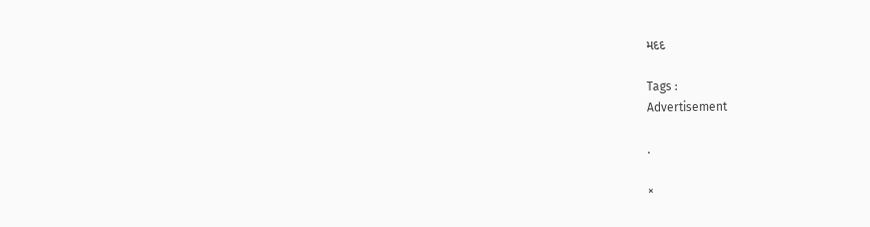મદદ

Tags :
Advertisement

.

×